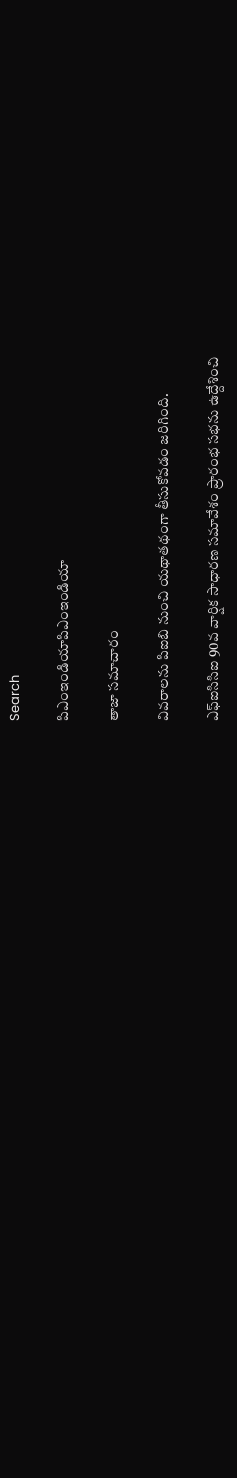Search

పిఎంఇండియాపిఎంఇండియా

తాజా స‌మాచారం

వివరాలను పిఐబి నుంచి యథాతథంగా తీసుకోవడం జరిగింది.

ఎఫ్ఐసిసిఐ 90వ వార్షిక సాధార‌ణ స‌మావేశం ప్రారంభ స‌భ‌ను ఉద్దేశించి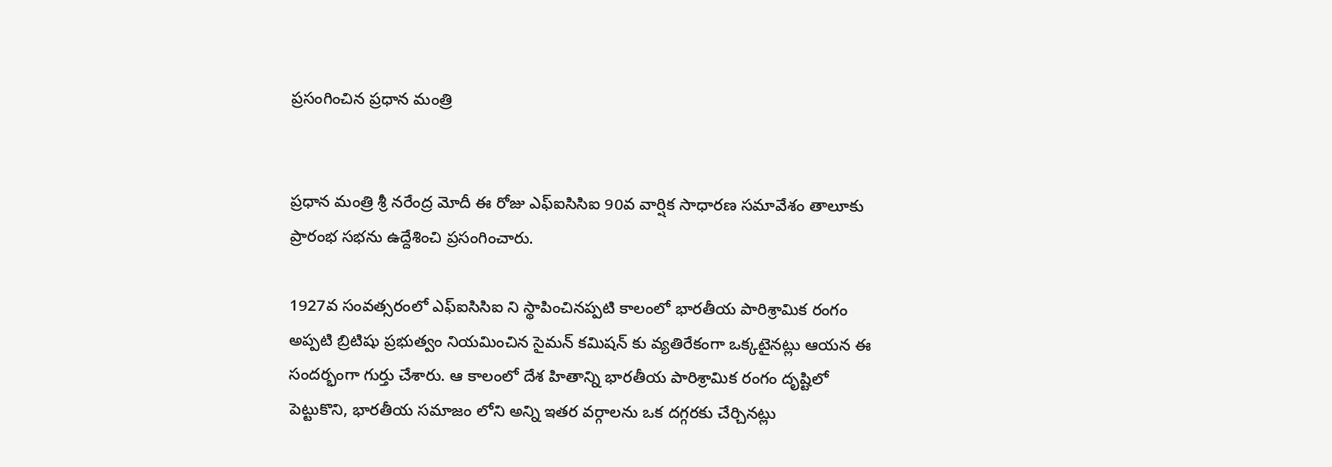ప్ర‌సంగించిన ప్ర‌ధాన మంత్రి


ప్ర‌ధాన మంత్రి శ్రీ న‌రేంద్ర మోదీ ఈ రోజు ఎఫ్ఐసిసిఐ 90వ వార్షిక సాధార‌ణ స‌మావేశం తాలూకు ప్రారంభ స‌భ‌ను ఉద్దేశించి ప్ర‌సంగించారు.

1927వ సంవ‌త్స‌రంలో ఎఫ్ఐసిసిఐ ని స్థాపించిన‌ప్ప‌టి కాలంలో భార‌తీయ పారిశ్రామిక రంగం అప్ప‌టి బ్రిటిషు ప్ర‌భుత్వం నియ‌మించిన సైమ‌న్ క‌మిష‌న్ కు వ్య‌తిరేకంగా ఒక్క‌టైన‌ట్లు ఆయ‌న ఈ సంద‌ర్భంగా గుర్తు చేశారు. ఆ కాలంలో దేశ హితాన్ని భార‌తీయ పారిశ్రామిక రంగం దృష్టిలో పెట్టుకొని, భార‌తీయ స‌మాజం లోని అన్ని ఇత‌ర వ‌ర్గాల‌ను ఒక ద‌గ్గ‌ర‌కు చేర్చిన‌ట్లు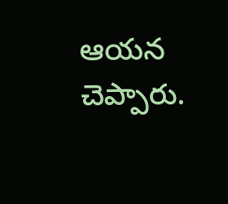ఆయ‌న చెప్పారు.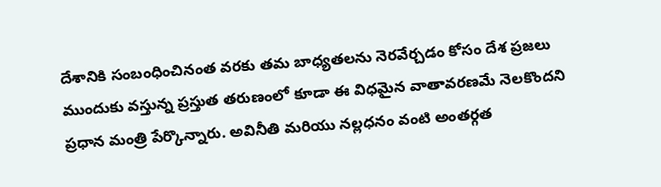దేశానికి సంబంధించినంత వ‌ర‌కు త‌మ బాధ్య‌త‌ల‌ను నెర‌వేర్చ‌డం కోసం దేశ ప్ర‌జ‌లు ముందుకు వ‌స్తున్న ప్ర‌స్తుత త‌రుణంలో కూడా ఈ విధ‌మైన వాతావ‌ర‌ణమే నెల‌కొంద‌ని ప్ర‌ధాన మంత్రి పేర్కొన్నారు. అవినీతి మ‌రియు న‌ల్ల‌ధ‌నం వంటి అంత‌ర్గ‌త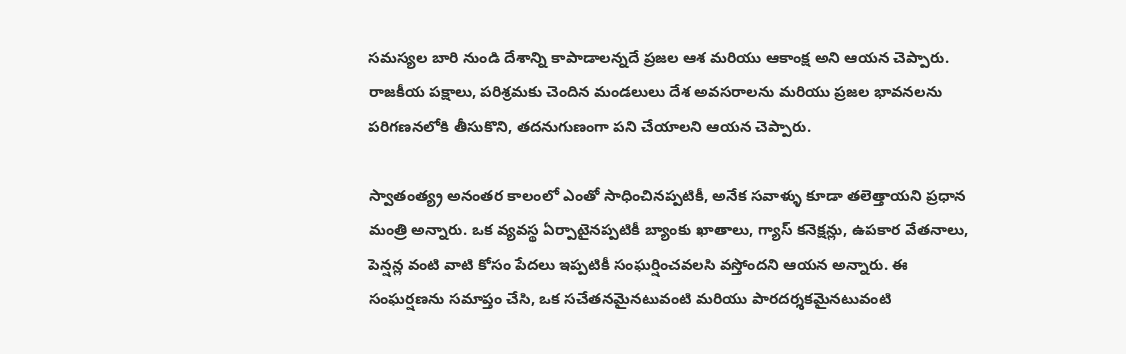స‌మ‌స్య‌ల బారి నుండి దేశాన్ని కాపాడాల‌న్న‌దే ప్ర‌జ‌ల ఆశ మ‌రియు ఆకాంక్ష అని ఆయ‌న చెప్పారు. రాజ‌కీయ ప‌క్షాలు, ప‌రిశ్ర‌మ‌కు చెందిన మండ‌లులు దేశ అవ‌స‌రాల‌ను మ‌రియు ప్ర‌జ‌ల భావ‌న‌ల‌ను ప‌రిగ‌ణ‌న‌లోకి తీసుకొని, త‌ద‌నుగుణంగా ప‌ని చేయాల‌ని ఆయ‌న చెప్పారు.

స్వాతంత్య్ర అనంత‌ర కాలంలో ఎంతో సాధించిన‌ప్ప‌టికీ, అనేక స‌వాళ్ళు కూడా త‌లెత్తాయ‌ని ప్ర‌ధాన మంత్రి అన్నారు. ఒక వ్య‌వ‌స్థ ఏర్పాటైన‌ప్ప‌టికీ బ్యాంకు ఖాతాలు, గ్యాస్ క‌నెక్ష‌న్లు, ఉప‌కార వేత‌నాలు, పెన్ష‌న్ల వంటి వాటి కోసం పేద‌లు ఇప్ప‌టికీ సంఘ‌ర్ష‌ించవ‌ల‌సి వ‌స్తోంద‌ని ఆయ‌న అన్నారు. ఈ సంఘ‌ర్ష‌ణ‌ను స‌మాప్తం చేసి, ఒక సచేతనమైనటువంటి మ‌రియు పార‌ద‌ర్శ‌కమైనటువంటి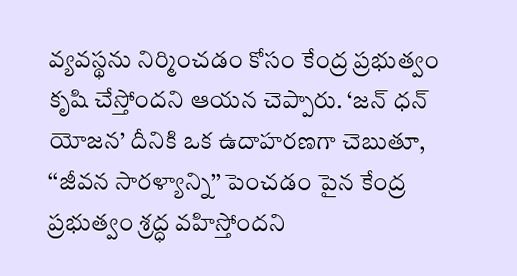వ్య‌వ‌స్థ‌ను నిర్మించ‌డం కోసం కేంద్ర ప్ర‌భుత్వం కృషి చేస్తోంద‌ని ఆయ‌న చెప్పారు. ‘జ‌న్ ధ‌న్ యోజ‌న’ దీనికి ఒక ఉదాహ‌ర‌ణగా చెబుతూ, ‘‘జీవన సారళ్యాన్ని’’ పెంచ‌డం పైన కేంద్ర ప్ర‌భుత్వం శ్ర‌ద్ధ వ‌హిస్తోంద‌ని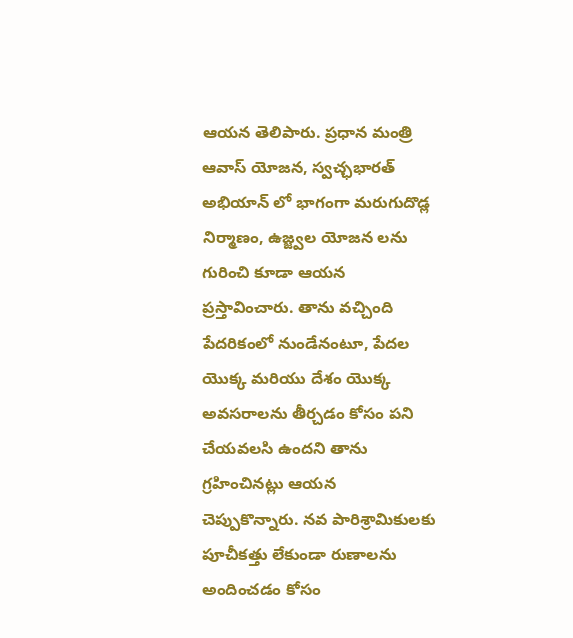ఆయ‌న తెలిపారు. ప్ర‌ధాన మంత్రి ఆవాస్ యోజ‌న‌, స్వ‌చ్ఛ‌భార‌త్ అభియాన్ లో భాగంగా మ‌రుగుదొడ్ల నిర్మాణం, ఉజ్జ్వ‌ల యోజ‌న ల‌ను గురించి కూడా ఆయ‌న ప్ర‌స్తావించారు. తాను వ‌చ్చింది పేద‌రికంలో నుండేన‌ంటూ, పేద‌ల యొక్క‌ మ‌రియు దేశం యొక్క అవ‌స‌రాల‌ను తీర్చ‌డం కోసం ప‌ని చేయ‌వ‌ల‌సి ఉంద‌ని తాను గ్ర‌హించినట్లు ఆయ‌న చెప్పుకొన్నారు. న‌వ పారిశ్రామికుల‌కు పూచీక‌త్తు లేకుండా రుణాల‌ను అందించ‌డం కోసం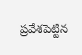ప్ర‌వేశ‌పెట్టిన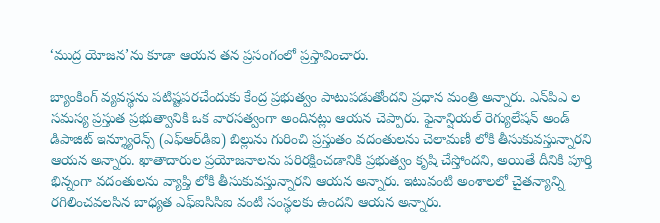‘ముద్ర యోజ‌న‌’ను కూడా ఆయ‌న త‌న ప్ర‌సంగంలో ప్ర‌స్తావించారు.

బ్యాంకింగ్ వ్య‌వ‌స్థను ప‌టిష్టప‌రచేందుకు కేంద్ర ప్ర‌భుత్వం పాటుప‌డుతోంద‌ని ప్ర‌ధాన మంత్రి అన్నారు. ఎన్‌పిఎ ల స‌మ‌స్య ప్ర‌స్తుత ప్ర‌భుత్వానికి ఒక వార‌స‌త్వంగా అందిన‌ట్లు ఆయ‌న చెప్పారు. ఫైనాన్షియ‌ల్ రెగ్యులేష‌న్ అండ్ డిపాజిట్ ఇన్శ్యూరెన్స్ (ఎఫ్ఆర్‌డిఐ) బిల్లును గురించి ప్ర‌స్తుతం వ‌దంతులను చెలామణీ లోకి తీసుకువ‌స్తున్నార‌ని ఆయ‌న అన్నారు. ఖాతాదారుల ప్ర‌యోజ‌నాల‌ను ప‌రిర‌క్షించ‌డానికి ప్ర‌భుత్వం కృషి చేస్తోంద‌ని, అయితే దీనికి పూర్తి భిన్నంగా వ‌దంతుల‌ను వ్యాప్తి లోకి తీసుకువ‌స్తున్నార‌ని ఆయ‌న అన్నారు. ఇటువంటి అంశాల‌లో చైత‌న్యాన్ని ర‌గిలించ‌వ‌ల‌సిన బాధ్య‌త ఎఫ్ఐసిసిఐ వంటి సంస్థ‌లకు ఉంద‌ని ఆయ‌న అన్నారు.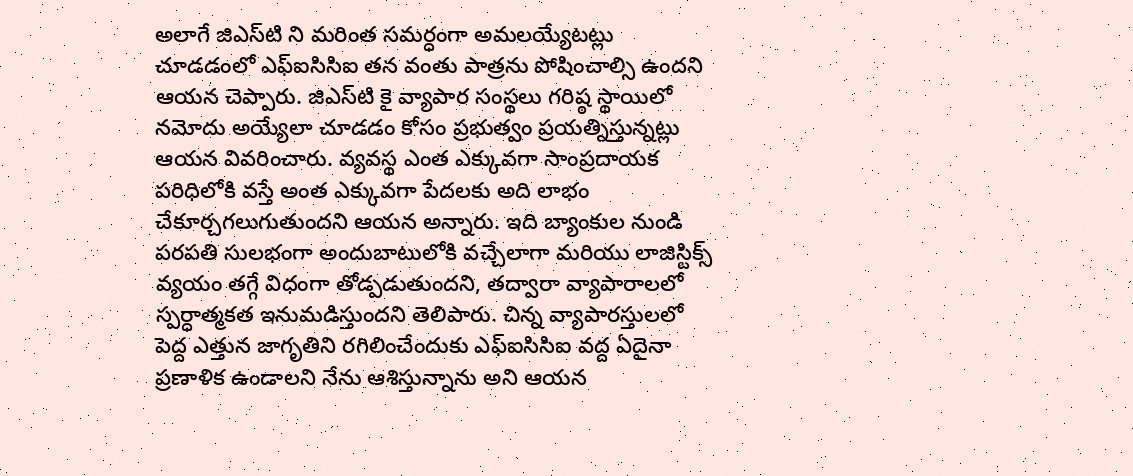అలాగే జిఎస్‌టి ని మ‌రింత స‌మ‌ర్ధంగా అమ‌ల‌య్యేట‌ట్లు చూడ‌డంలో ఎఫ్ఐసిసిఐ త‌న వంతు పాత్ర‌ను పోషించాల్సి ఉంద‌ని ఆయ‌న చెప్పారు. జిఎస్‌టి కై వ్యాపార సంస్థలు గ‌రిష్ఠ స్థాయిలో న‌మోదు అయ్యేలా చూడ‌డం కోసం ప్ర‌భుత్వం ప్ర‌య‌త్నిస్తున్న‌ట్లు ఆయ‌న వివ‌రించారు. వ్య‌వ‌స్థ ఎంత ఎక్కువగా సాంప్ర‌దాయ‌క ప‌రిధిలోకి వ‌స్తే అంత ఎక్కువ‌గా పేద‌ల‌కు అది లాభం చేకూర్చగలుగుతుందని ఆయ‌న అన్నారు. ఇది బ్యాంకుల నుండి ప‌ర‌ప‌తి సుల‌భంగా అందుబాటులోకి వ‌చ్చేలాగా మ‌రియు లాజిస్టిక్స్ వ్య‌యం త‌గ్గే విధంగా తోడ్ప‌డుతుంద‌ని, త‌ద్వారా వ్యాపారాలలో స్ప‌ర్ధాత్మ‌క‌త ఇనుమ‌డిస్తుంద‌ని తెలిపారు. చిన్న వ్యాపార‌స్తుల‌లో పెద్ద ఎత్తున జాగృతిని రగిలించేందుకు ఎఫ్ఐసిసిఐ వ‌ద్ద ఏదైనా ప్ర‌ణాళిక ఉండాలని నేను ఆశిస్తున్నాను అని ఆయ‌న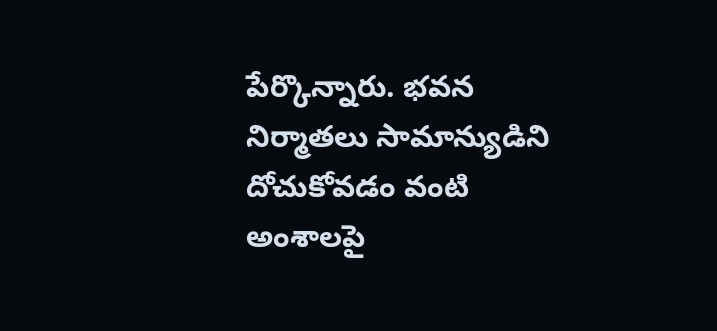పేర్కొన్నారు. భ‌వ‌న నిర్మాత‌లు సామాన్యుడిని దోచుకోవ‌డం వంటి అంశాల‌పై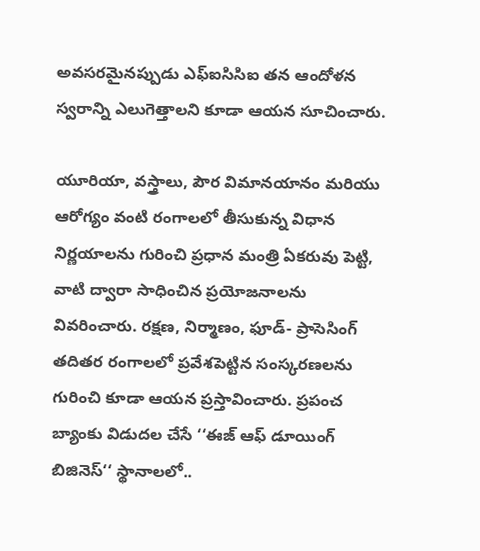అవ‌స‌ర‌మైన‌ప్పుడు ఎఫ్ఐసిసిఐ త‌న ఆందోళ‌న‌ స్వరాన్ని ఎలుగెత్తాల‌ని కూడా ఆయ‌న సూచించారు.

యూరియా, వ‌స్త్రాలు, పౌర విమాన‌యానం మ‌రియు ఆరోగ్యం వంటి రంగాల‌లో తీసుకున్న విధాన నిర్ణ‌యాల‌ను గురించి ప్ర‌ధాన మంత్రి ఏక‌రువు పెట్టి, వాటి ద్వారా సాధించిన ప్ర‌యోజ‌నాల‌ను వివ‌రించారు. ర‌క్ష‌ణ‌, నిర్మాణం, ఫూడ్- ప్రాసెసింగ్ త‌దిత‌ర రంగాల‌లో ప్ర‌వేశ‌పెట్టిన సంస్క‌ర‌ణ‌ల‌ను గురించి కూడా ఆయ‌న ప్ర‌స్తావించారు. ప్ర‌పంచ బ్యాంకు విడుద‌ల చేసే ‘‘ఈజ్ ఆఫ్ డూయింగ్ బిజినెస్‌‘‘ స్థానాల‌లో..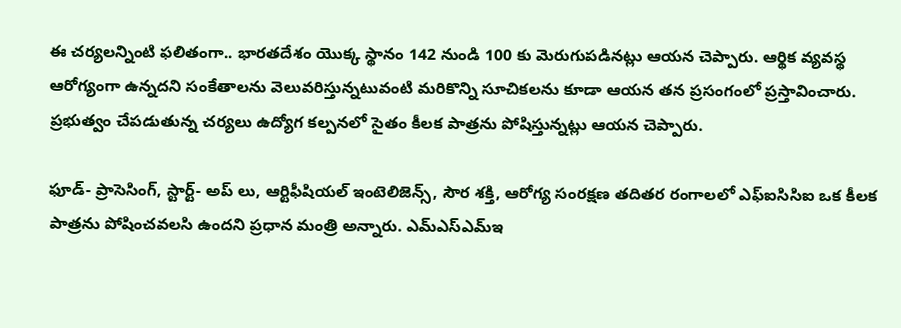ఈ చ‌ర్య‌ల‌న్నింటి ఫ‌లితంగా.. భార‌త‌దేశం యొక్క స్థానం 142 నుండి 100 కు మెరుగుప‌డిన‌ట్లు ఆయ‌న చెప్పారు. ఆర్థిక వ్య‌వ‌స్థ ఆరోగ్యంగా ఉన్న‌దని సంకేతాలను వెలువరిస్తున్నటువంటి మరికొన్ని సూచిక‌ల‌ను కూడా ఆయ‌న త‌న ప్ర‌సంగంలో ప్ర‌స్తావించారు. ప్ర‌భుత్వం చేప‌డుతున్న చ‌ర్య‌లు ఉద్యోగ క‌ల్ప‌న‌లో సైతం కీల‌క పాత్ర‌ను పోషిస్తున్న‌ట్లు ఆయ‌న చెప్పారు.

ఫూడ్- ప్రాసెసింగ్‌, స్టార్ట్- అప్ లు, ఆర్టిఫీషియ‌ల్ ఇంటెలిజెన్స్‌, సౌర‌ శ‌క్తి, ఆరోగ్య సంర‌క్ష‌ణ త‌దిత‌ర రంగాల‌లో ఎఫ్ఐసిసిఐ ఒక కీల‌క పాత్ర‌ను పోషించ‌వ‌ల‌సి ఉంద‌ని ప్ర‌ధాన మంత్రి అన్నారు. ఎమ్ఎస్ఎమ్ఇ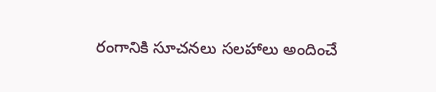రంగానికి సూచ‌న‌లు స‌ల‌హాలు అందించే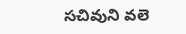స‌చివుని వ‌లె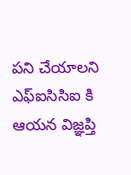ప‌ని చేయాలని ఎఫ్ఐసిసిఐ కి ఆయ‌న విజ్ఞ‌ప్తి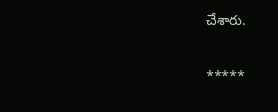చేశారు.

*****